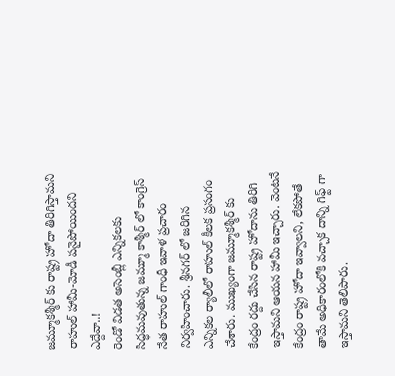జమ్మూకశ్మీర్ కు రాష్ట్ర హోదా తిరిగిస్తామని రాహుల్ హామీ-మోడీ పనైపోయిందని ఎద్దేవా..!
రెండో విడత అసెంబ్లీ ఎన్నికలకు సిద్ధమవుతున్న జమ్మూ కాశ్మీర్ లో కాంగ్రెస్ నేత రాహుల్ గాంధీ ఇవాళ ప్రచారం నిర్వహించారు. శ్రీనగర్ లో జరిగిన ఎన్నికల ర్యాలీలో రాహుల్ కీలక ప్రసంగం చేశారు. ముఖ్యంగా జమ్మూకశ్మీర్ కు కేంద్రం రద్దు చేసిన రాష్ట్ర హోదాను తిరిగి ఇస్తామని ఆయన హామీ ఇచ్చారు. వెంటనే కేంద్రం రాష్ట్ర హోదా ఇవ్వాలని, లేకపోతే తామే అధికారంలోకి వచ్చాక దాన్ని గిఫ్ట్ గా ఇస్తామని తెలిపారు.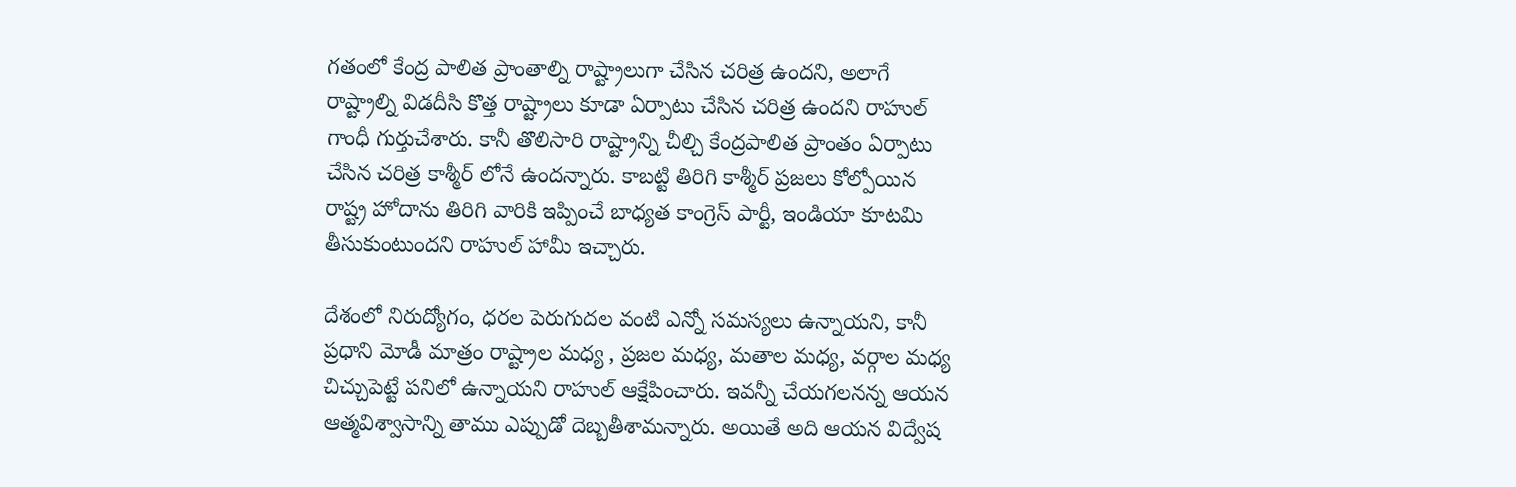గతంలో కేంద్ర పాలిత ప్రాంతాల్ని రాష్ట్రాలుగా చేసిన చరిత్ర ఉందని, అలాగే రాష్ట్రాల్ని విడదీసి కొత్త రాష్ట్రాలు కూడా ఏర్పాటు చేసిన చరిత్ర ఉందని రాహుల్ గాంధీ గుర్తుచేశారు. కానీ తొలిసారి రాష్ట్రాన్ని చీల్చి కేంద్రపాలిత ప్రాంతం ఏర్పాటు చేసిన చరిత్ర కాశ్మీర్ లోనే ఉందన్నారు. కాబట్టి తిరిగి కాశ్మీర్ ప్రజలు కోల్పోయిన రాష్ట్ర హోదాను తిరిగి వారికి ఇప్పించే బాధ్యత కాంగ్రెస్ పార్టీ, ఇండియా కూటమి తీసుకుంటుందని రాహుల్ హామీ ఇచ్చారు.

దేశంలో నిరుద్యోగం, ధరల పెరుగుదల వంటి ఎన్నో సమస్యలు ఉన్నాయని, కానీ ప్రధాని మోడీ మాత్రం రాష్ట్రాల మధ్య , ప్రజల మధ్య, మతాల మధ్య, వర్గాల మధ్య చిచ్చుపెట్టే పనిలో ఉన్నాయని రాహుల్ ఆక్షేపించారు. ఇవన్నీ చేయగలనన్న ఆయన ఆత్మవిశ్వాసాన్ని తాము ఎప్పుడో దెబ్బతీశామన్నారు. అయితే అది ఆయన విద్వేష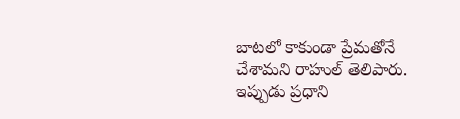బాటలో కాకుండా ప్రేమతోనే చేశామని రాహుల్ తెలిపారు. ఇప్పుడు ప్రధాని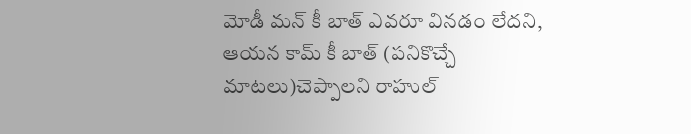మోడీ మన్ కీ బాత్ ఎవరూ వినడం లేదని, ఆయన కామ్ కీ బాత్ (పనికొచ్చే మాటలు)చెప్పాలని రాహుల్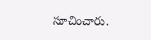సూచించారు.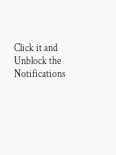Click it and Unblock the Notifications